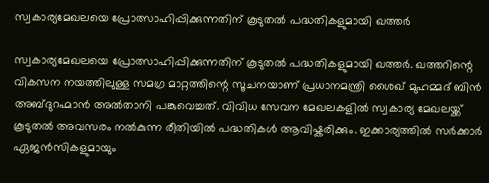സ്വകാര്യമേഖലയെ പ്രോത്സാഹിപ്പിക്കുന്നതിന് കൂടുതല്‍ പദ്ധതികളുമായി ഖത്തര്‍

സ്വകാര്യമേഖലയെ പ്രോത്സാഹിപ്പിക്കുന്നതിന് കൂടുതല്‍ പദ്ധതികളുമായി ഖത്തര്‍. ഖത്തറിന്റെ വികസന നയത്തിലുള്ള സമഗ്ര മാറ്റത്തിന്റെ സൂചനയാണ് പ്രധാനമന്ത്രി ശൈഖ് മുഹമ്മദ് ബിന്‍ അബ്ദുറഹ്മാന്‍ അല്‍താനി പങ്കുവെച്ചത്. വിവിധ സേവന മേഖലകളില്‍ സ്വകാര്യ മേഖലയ്ക്ക് കൂടുതല്‍ അവസരം നല്‍കുന്ന രീതിയില്‍ പദ്ധതികള്‍ ആവിഷ്കരിക്കും. ഇക്കാര്യത്തില്‍ സര്‍ക്കാര്‍ ഏജന്‍സികളുമായും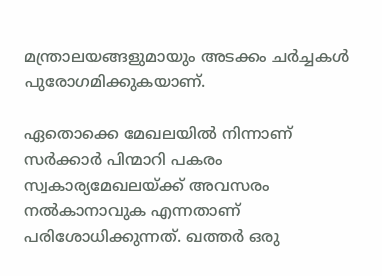മന്ത്രാലയങ്ങളുമായും അടക്കം ചര്‍ച്ചകള്‍ പുരോഗമിക്കുകയാണ്.

ഏതൊക്കെ മേഖലയില്‍ നിന്നാണ് സര്‍ക്കാര്‍ പിന്മാറി പകരം സ്വകാര്യമേഖലയ്ക്ക് അവസരം നല്‍കാനാവുക എന്നതാണ് പരിശോധിക്കുന്നത്. ഖത്തര്‍ ഒരു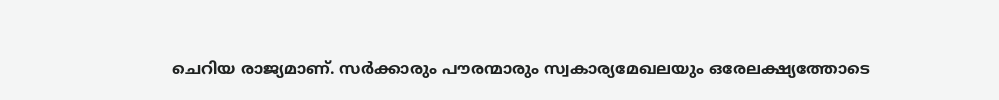ചെറിയ രാജ്യമാണ്. സര്‍ക്കാരും പൗരന്മാരും സ്വകാര്യമേഖലയും ഒരേലക്ഷ്യത്തോടെ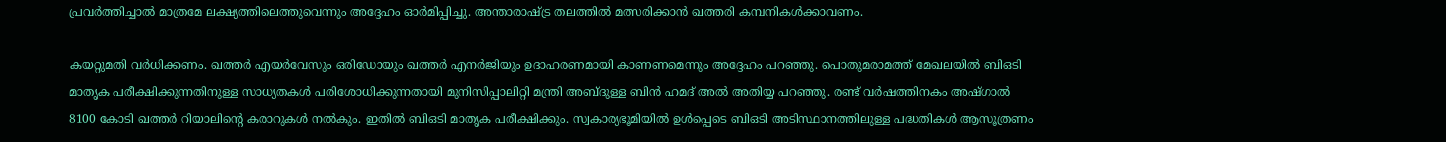പ്രവര്‍ത്തിച്ചാല്‍ മാത്രമേ ലക്ഷ്യത്തിലെത്തുവെന്നും അദ്ദേഹം ഓര്‍മിപ്പിച്ചു. അന്താരാഷ്ട്ര തലത്തില്‍ മത്സരിക്കാന്‍ ഖത്തരി കമ്പനികള്‍ക്കാവണം.

കയറ്റുമതി വര്‍ധിക്കണം. ഖത്തര്‍ എയര്‍വേസും ഒരിഡോയും ഖത്തര്‍ എനര്‍ജിയും ഉദാഹരണമായി കാണണമെന്നും അദ്ദേഹം പറഞ്ഞു. പൊതുമരാമത്ത് മേഖലയില്‍ ബിഒടി മാതൃക പരീക്ഷിക്കുന്നതിനുള്ള സാധ്യതകള്‍ പരിശോധിക്കുന്നതായി മുനിസിപ്പാലിറ്റി മന്ത്രി അബ്ദുള്ള ബിന്‍ ഹമദ് അല്‍ അതിയ്യ പറഞ്ഞു. രണ്ട് വര്‍ഷത്തിനകം അഷ്ഗാല്‍ 8100 കോടി ഖത്തര്‍ റിയാലിന്റെ കരാറുകള്‍ നല്‍കും. ഇതില്‍ ബിഒടി മാതൃക പരീക്ഷിക്കും. സ്വകാര്യഭൂമിയില്‍ ഉള്‍പ്പെടെ ബിഒടി അടിസ്ഥാനത്തിലുള്ള പദ്ധതികള്‍ ആസൂത്രണം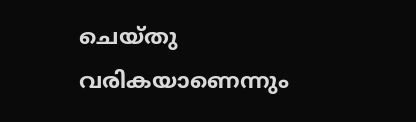ചെയ്തു വരികയാണെന്നും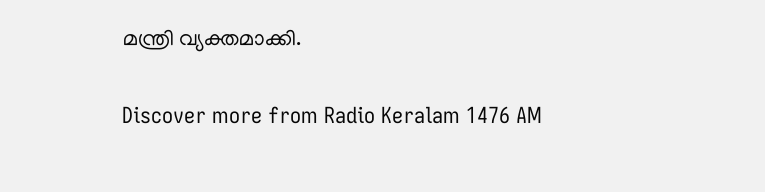മന്ത്രി വ്യക്തമാക്കി.


Discover more from Radio Keralam 1476 AM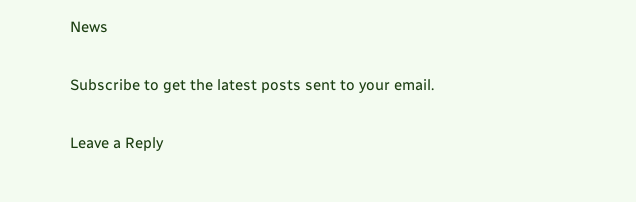News

Subscribe to get the latest posts sent to your email.

Leave a Reply